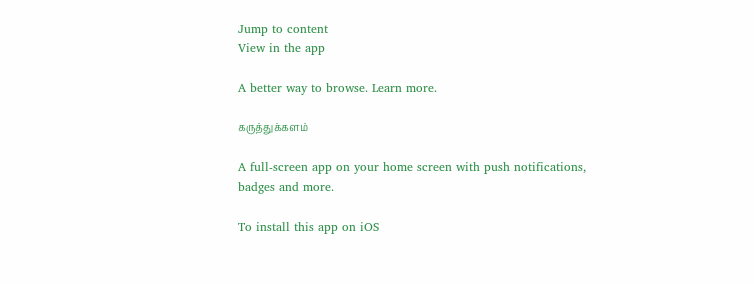Jump to content
View in the app

A better way to browse. Learn more.

கருத்துக்களம்

A full-screen app on your home screen with push notifications, badges and more.

To install this app on iOS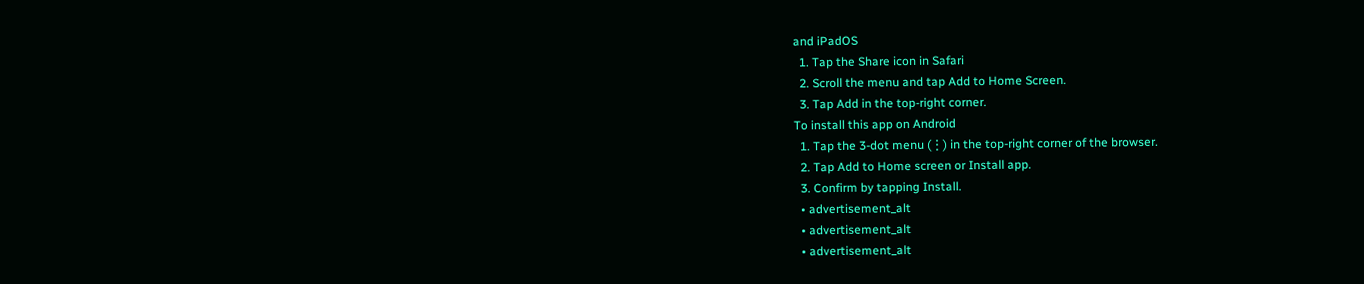and iPadOS
  1. Tap the Share icon in Safari
  2. Scroll the menu and tap Add to Home Screen.
  3. Tap Add in the top-right corner.
To install this app on Android
  1. Tap the 3-dot menu (⋮) in the top-right corner of the browser.
  2. Tap Add to Home screen or Install app.
  3. Confirm by tapping Install.
  • advertisement_alt
  • advertisement_alt
  • advertisement_alt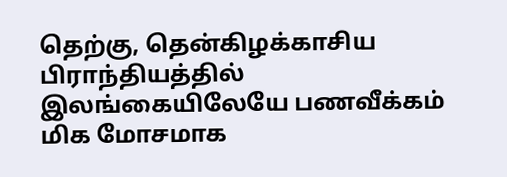தெற்கு, தென்கிழக்காசிய பிராந்தியத்தில் இலங்கையிலேயே பணவீக்கம் மிக மோசமாக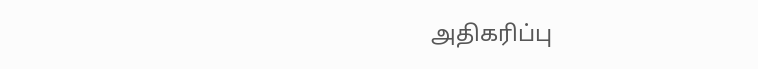அதிகரிப்பு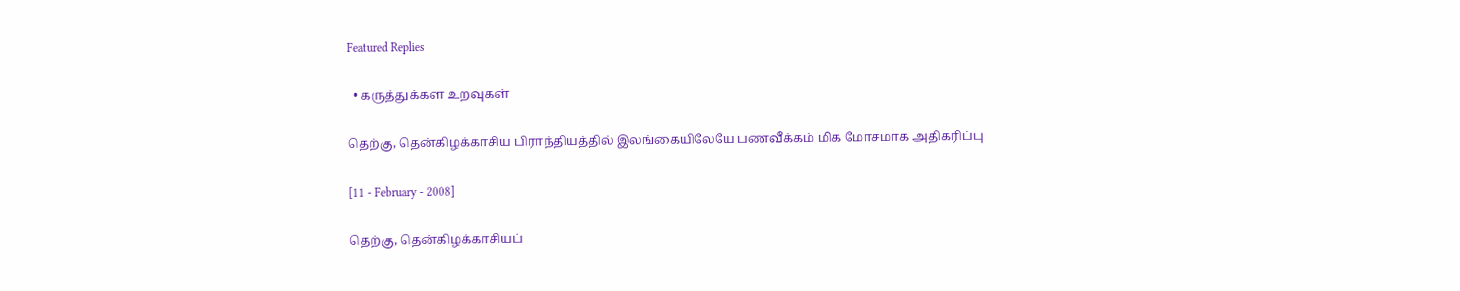Featured Replies

  • கருத்துக்கள உறவுகள்

தெற்கு, தென்கிழக்காசிய பிராந்தியத்தில் இலங்கையிலேயே பணவீக்கம் மிக மோசமாக அதிகரிப்பு

[11 - February - 2008]

தெற்கு, தென்கிழக்காசியப்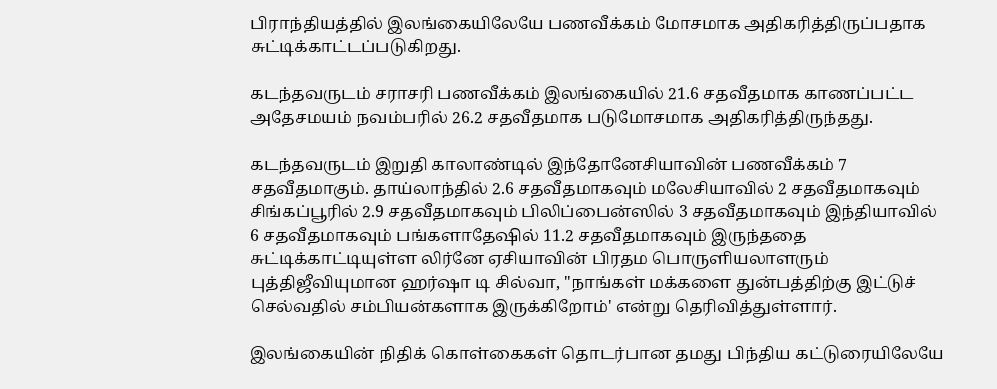பிராந்தியத்தில் இலங்கையிலேயே பணவீக்கம் மோசமாக அதிகரித்திருப்பதாக சுட்டிக்காட்டப்படுகிறது.

கடந்தவருடம் சராசரி பணவீக்கம் இலங்கையில் 21.6 சதவீதமாக காணப்பட்ட அதேசமயம் நவம்பரில் 26.2 சதவீதமாக படுமோசமாக அதிகரித்திருந்தது.

கடந்தவருடம் இறுதி காலாண்டில் இந்தோனேசியாவின் பணவீக்கம் 7 சதவீதமாகும். தாய்லாந்தில் 2.6 சதவீதமாகவும் மலேசியாவில் 2 சதவீதமாகவும் சிங்கப்பூரில் 2.9 சதவீதமாகவும் பிலிப்பைன்ஸில் 3 சதவீதமாகவும் இந்தியாவில் 6 சதவீதமாகவும் பங்களாதேஷில் 11.2 சதவீதமாகவும் இருந்ததை சுட்டிக்காட்டியுள்ள லிர்னே ஏசியாவின் பிரதம பொருளியலாளரும் புத்திஜீவியுமான ஹர்ஷா டி சில்வா, "நாங்கள் மக்களை துன்பத்திற்கு இட்டுச் செல்வதில் சம்பியன்களாக இருக்கிறோம்' என்று தெரிவித்துள்ளார்.

இலங்கையின் நிதிக் கொள்கைகள் தொடர்பான தமது பிந்திய கட்டுரையிலேயே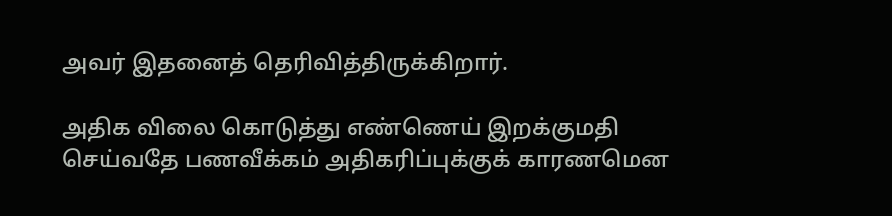அவர் இதனைத் தெரிவித்திருக்கிறார்.

அதிக விலை கொடுத்து எண்ணெய் இறக்குமதி செய்வதே பணவீக்கம் அதிகரிப்புக்குக் காரணமென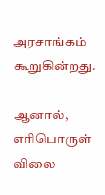அரசாங்கம் கூறுகின்றது.

ஆனால், எரிபொருள் விலை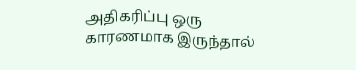அதிகரிப்பு ஒரு காரணமாக இருந்தால்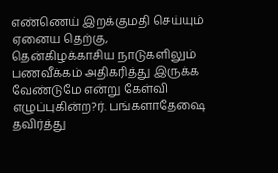எண்ணெய் இறக்குமதி செய்யும் ஏனைய தெற்கு, தென்கிழக்காசிய நாடுகளிலும் பணவீக்கம் அதிகரித்து இருக்க வேண்டுமே என்று கேள்வி எழுப்புகின்ற?ர். பங்களாதேஷை தவிர்த்து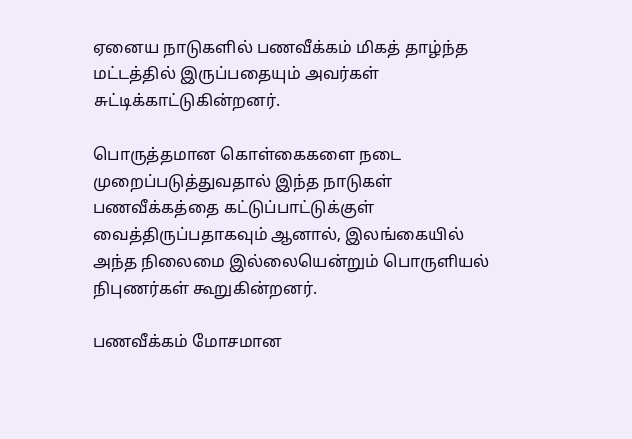ஏனைய நாடுகளில் பணவீக்கம் மிகத் தாழ்ந்த மட்டத்தில் இருப்பதையும் அவர்கள் சுட்டிக்காட்டுகின்றனர்.

பொருத்தமான கொள்கைகளை நடை முறைப்படுத்துவதால் இந்த நாடுகள் பணவீக்கத்தை கட்டுப்பாட்டுக்குள் வைத்திருப்பதாகவும் ஆனால், இலங்கையில் அந்த நிலைமை இல்லையென்றும் பொருளியல் நிபுணர்கள் கூறுகின்றனர்.

பணவீக்கம் மோசமான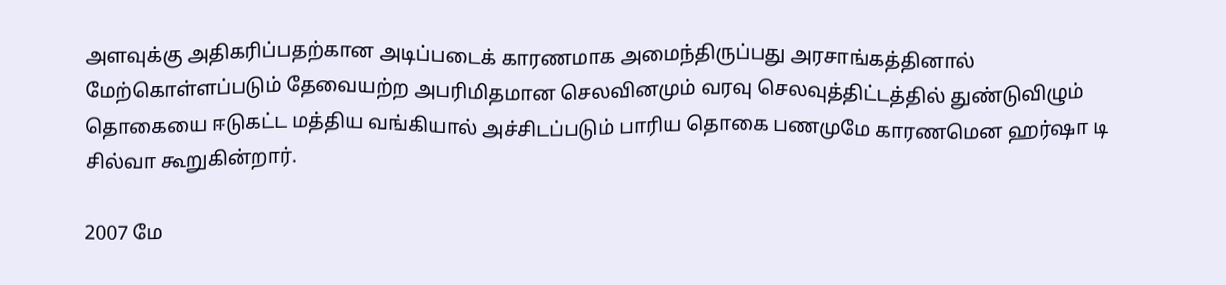அளவுக்கு அதிகரிப்பதற்கான அடிப்படைக் காரணமாக அமைந்திருப்பது அரசாங்கத்தினால் மேற்கொள்ளப்படும் தேவையற்ற அபரிமிதமான செலவினமும் வரவு செலவுத்திட்டத்தில் துண்டுவிழும் தொகையை ஈடுகட்ட மத்திய வங்கியால் அச்சிடப்படும் பாரிய தொகை பணமுமே காரணமென ஹர்ஷா டி சில்வா கூறுகின்றார்.

2007 மே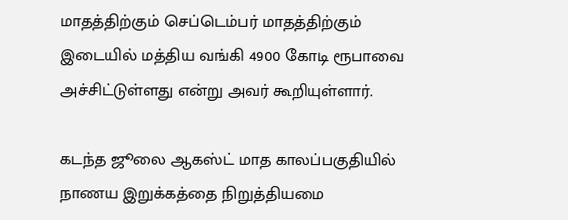மாதத்திற்கும் செப்டெம்பர் மாதத்திற்கும் இடையில் மத்திய வங்கி 4900 கோடி ரூபாவை அச்சிட்டுள்ளது என்று அவர் கூறியுள்ளார்.

கடந்த ஜூலை ஆகஸ்ட் மாத காலப்பகுதியில் நாணய இறுக்கத்தை நிறுத்தியமை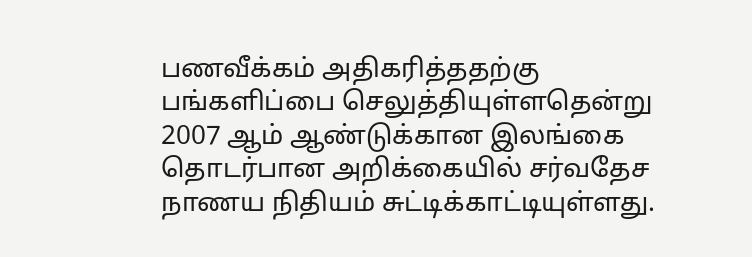பணவீக்கம் அதிகரித்ததற்கு பங்களிப்பை செலுத்தியுள்ளதென்று 2007 ஆம் ஆண்டுக்கான இலங்கை தொடர்பான அறிக்கையில் சர்வதேச நாணய நிதியம் சுட்டிக்காட்டியுள்ளது.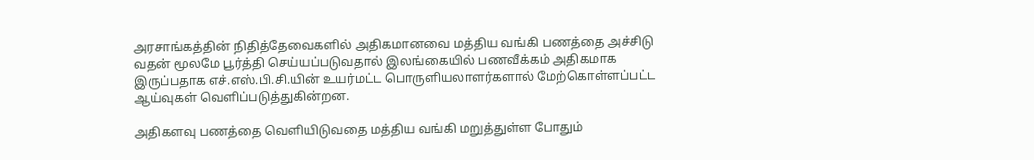அரசாங்கத்தின் நிதித்தேவைகளில் அதிகமானவை மத்திய வங்கி பணத்தை அச்சிடு வதன் மூலமே பூர்த்தி செய்யப்படுவதால் இலங்கையில் பணவீக்கம் அதிகமாக இருப்பதாக எச்.எஸ்.பி.சி.யின் உயர்மட்ட பொருளியலாளர்களால் மேற்கொள்ளப்பட்ட ஆய்வுகள் வெளிப்படுத்துகின்றன.

அதிகளவு பணத்தை வெளியிடுவதை மத்திய வங்கி மறுத்துள்ள போதும்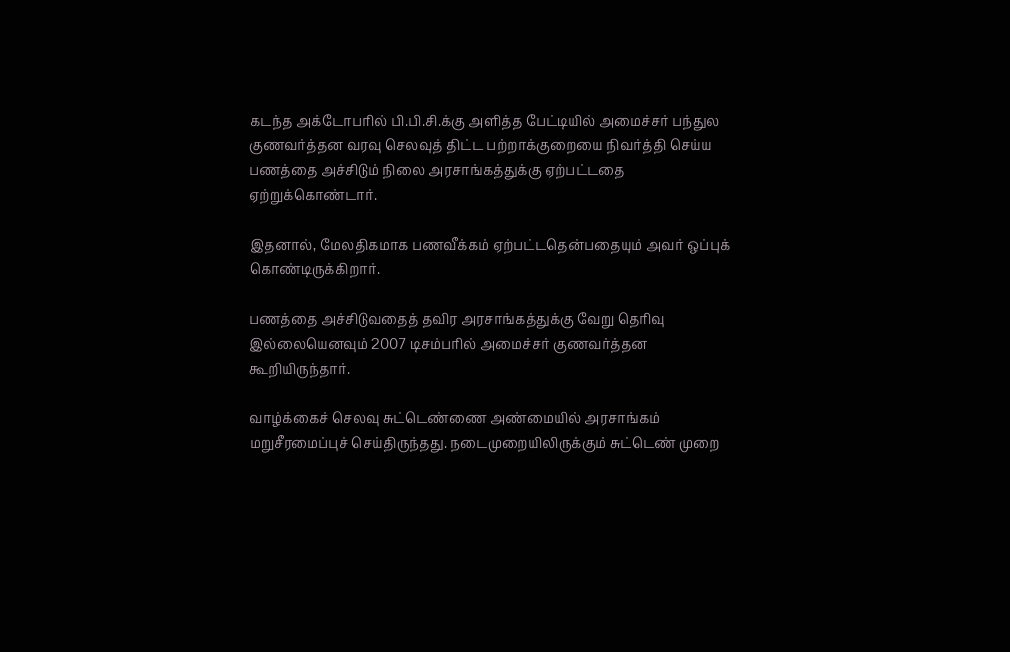கடந்த அக்டோபரில் பி.பி.சி.க்கு அளித்த பேட்டியில் அமைச்சர் பந்துல குணவர்த்தன வரவு செலவுத் திட்ட பற்றாக்குறையை நிவர்த்தி செய்ய பணத்தை அச்சிடும் நிலை அரசாங்கத்துக்கு ஏற்பட்டதை ஏற்றுக்கொண்டார்.

இதனால், மேலதிகமாக பணவீக்கம் ஏற்பட்டதென்பதையும் அவர் ஒப்புக் கொண்டிருக்கிறார்.

பணத்தை அச்சிடுவதைத் தவிர அரசாங்கத்துக்கு வேறு தெரிவு இல்லையெனவும் 2007 டிசம்பரில் அமைச்சர் குணவர்த்தன கூறியிருந்தார்.

வாழ்க்கைச் செலவு சுட்டெண்ணை அண்மையில் அரசாங்கம் மறுசீரமைப்புச் செய்திருந்தது. நடைமுறையிலிருக்கும் சுட்டெண் முறை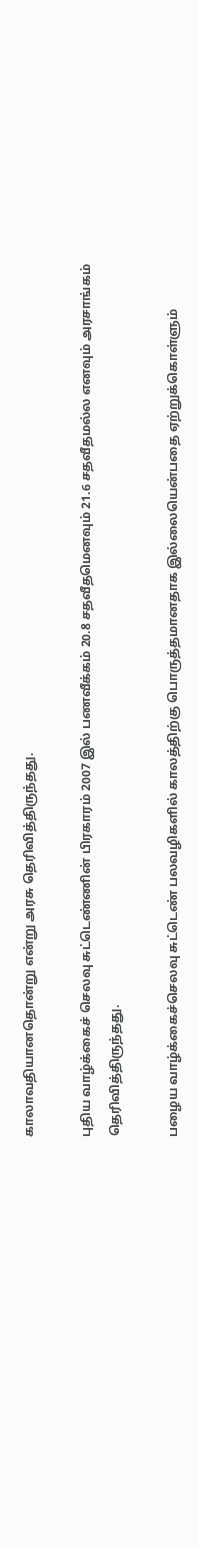காலாவதியானதொன்று என்று அரசு தெரிவித்திருந்தது.

புதிய வாழ்க்கைச் செலவு சுட்டெண்ணின் பிரகாரம் 2007 இல் பணவீக்கம் 20.8 சதவீதமெனவும் 21.6 சதவீதமல்ல எனவும் அரசாங்கம் தெரிவித்திருந்தது.

பழைய வாழ்க்கைச்செலவு சுட்டெண் பலவழிகளில் காலத்திற்கு பொருத்தமானதாக இல்லையென்பதை ஏற்றுக்கொள்ளும்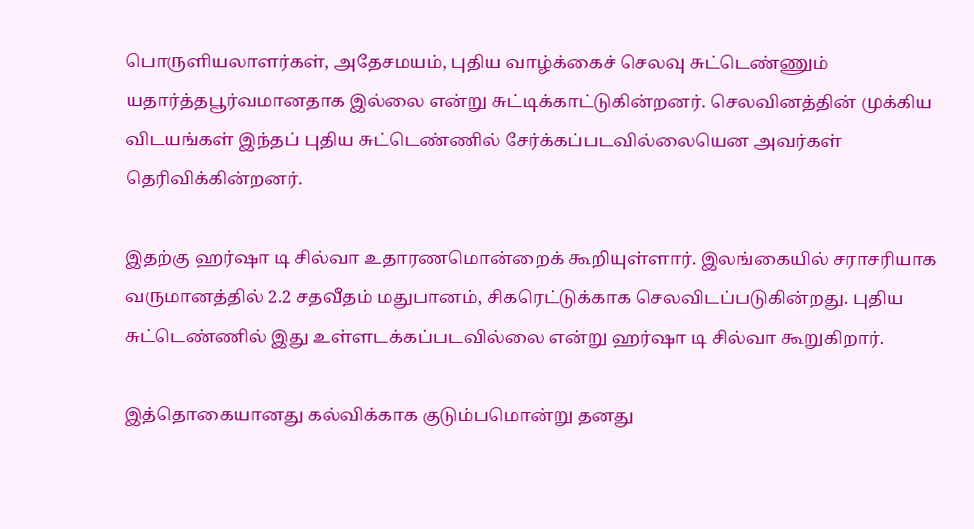பொருளியலாளர்கள், அதேசமயம், புதிய வாழ்க்கைச் செலவு சுட்டெண்ணும் யதார்த்தபூர்வமானதாக இல்லை என்று சுட்டிக்காட்டுகின்றனர். செலவினத்தின் முக்கிய விடயங்கள் இந்தப் புதிய சுட்டெண்ணில் சேர்க்கப்படவில்லையென அவர்கள் தெரிவிக்கின்றனர்.

இதற்கு ஹர்ஷா டி சில்வா உதாரணமொன்றைக் கூறியுள்ளார். இலங்கையில் சராசரியாக வருமானத்தில் 2.2 சதவீதம் மதுபானம், சிகரெட்டுக்காக செலவிடப்படுகின்றது. புதிய சுட்டெண்ணில் இது உள்ளடக்கப்படவில்லை என்று ஹர்ஷா டி சில்வா கூறுகிறார்.

இத்தொகையானது கல்விக்காக குடும்பமொன்று தனது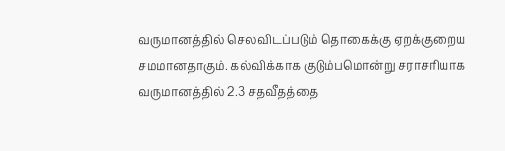வருமானத்தில் செலவிடப்படும் தொகைக்கு ஏறக்குறைய சமமானதாகும். கல்விக்காக குடும்பமொன்று சராசரியாக வருமானத்தில் 2.3 சதவீதத்தை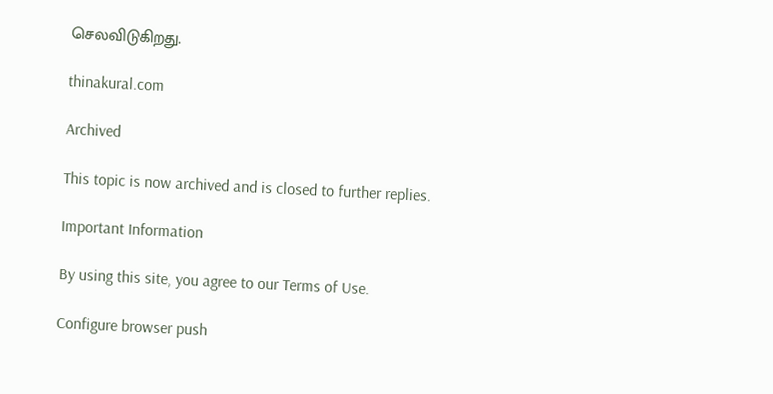செலவிடுகிறது.

thinakural.com

Archived

This topic is now archived and is closed to further replies.

Important Information

By using this site, you agree to our Terms of Use.

Configure browser push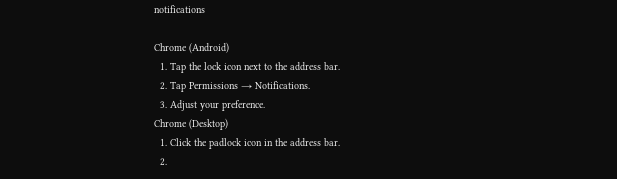notifications

Chrome (Android)
  1. Tap the lock icon next to the address bar.
  2. Tap Permissions → Notifications.
  3. Adjust your preference.
Chrome (Desktop)
  1. Click the padlock icon in the address bar.
  2.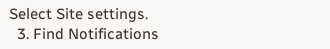Select Site settings.
  3. Find Notifications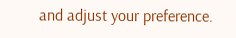and adjust your preference.